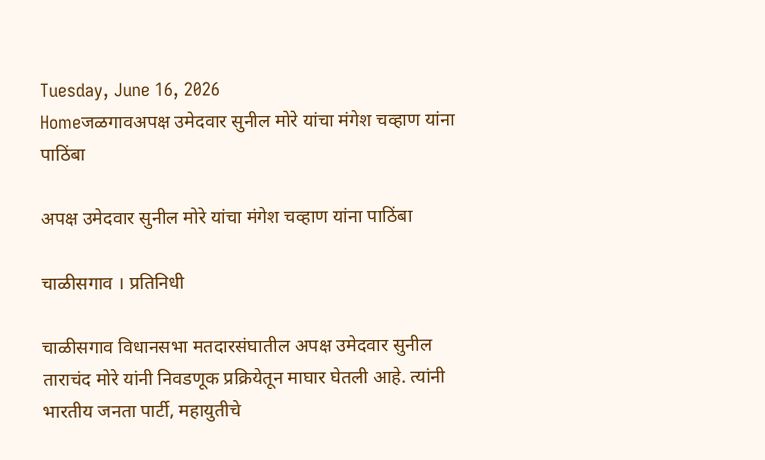Tuesday, June 16, 2026
Homeजळगावअपक्ष उमेदवार सुनील मोरे यांचा मंगेश चव्हाण यांना पाठिंबा

अपक्ष उमेदवार सुनील मोरे यांचा मंगेश चव्हाण यांना पाठिंबा

चाळीसगाव । प्रतिनिधी

चाळीसगाव विधानसभा मतदारसंघातील अपक्ष उमेदवार सुनील ताराचंद मोरे यांनी निवडणूक प्रक्रियेतून माघार घेतली आहे. त्यांनी भारतीय जनता पार्टी, महायुतीचे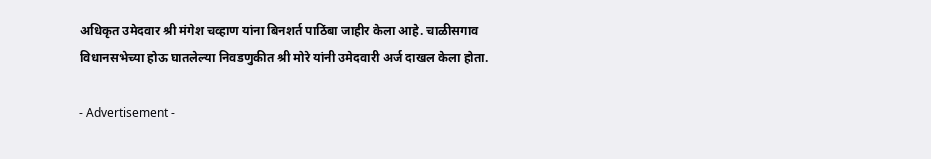अधिकृत उमेदवार श्री मंगेश चव्हाण यांना बिनशर्त पाठिंबा जाहीर केला आहे. चाळीसगाव विधानसभेच्या होऊ घातलेल्या निवडणुकीत श्री मोरे यांनी उमेदवारी अर्ज दाखल केला होता.

- Advertisement -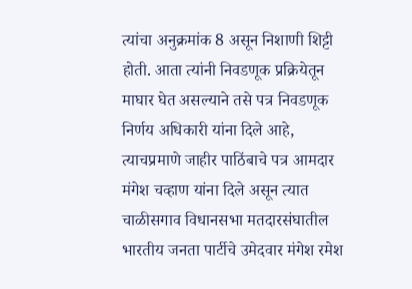त्यांचा अनुक्रमांक 8 असून निशाणी शिट्टी होती. आता त्यांनी निवडणूक प्रक्रियेतून माघार घेत असल्याने तसे पत्र निवडणूक निर्णय अधिकारी यांना दिले आहे, त्याचप्रमाणे जाहीर पाठिंबाचे पत्र आमदार मंगेश चव्हाण यांना दिले असून त्यात चाळीसगाव विधानसभा मतदारसंघातील भारतीय जनता पार्टीचे उमेदवार मंगेश रमेश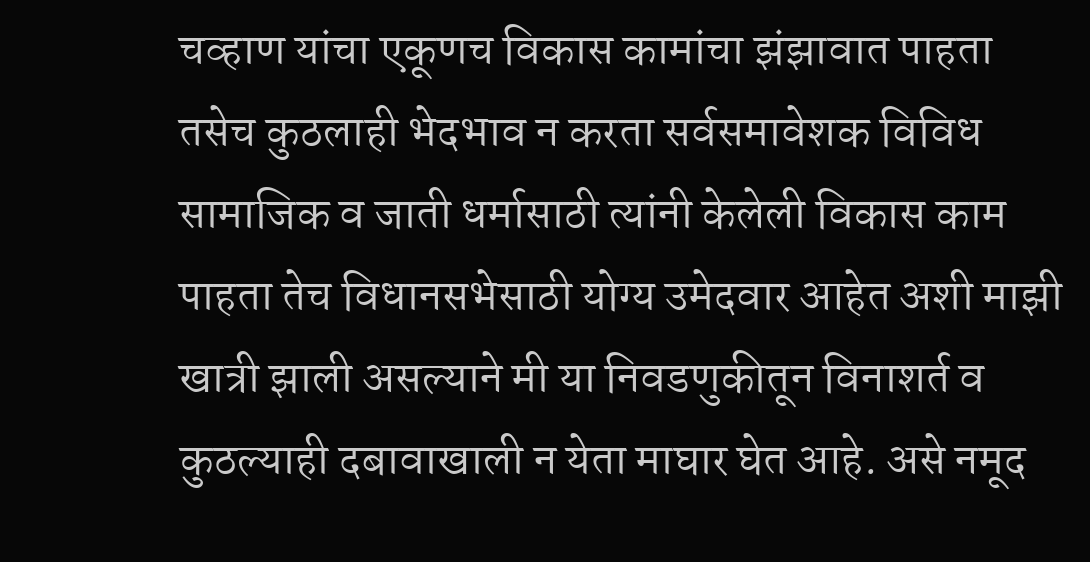चव्हाण यांचा एकूणच विकास कामांचा झंझावात पाहता तसेच कुठलाही भेदभाव न करता सर्वसमावेशक विविध सामाजिक व जाती धर्मासाठी त्यांनी केलेली विकास काम पाहता तेच विधानसभेसाठी योग्य उमेदवार आहेत अशी माझी खात्री झाली असल्याने मी या निवडणुकीतून विनाशर्त व कुठल्याही दबावाखाली न येता माघार घेत आहे. असे नमूद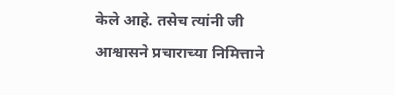केले आहे. तसेच त्यांनी जी आश्वासने प्रचाराच्या निमित्ताने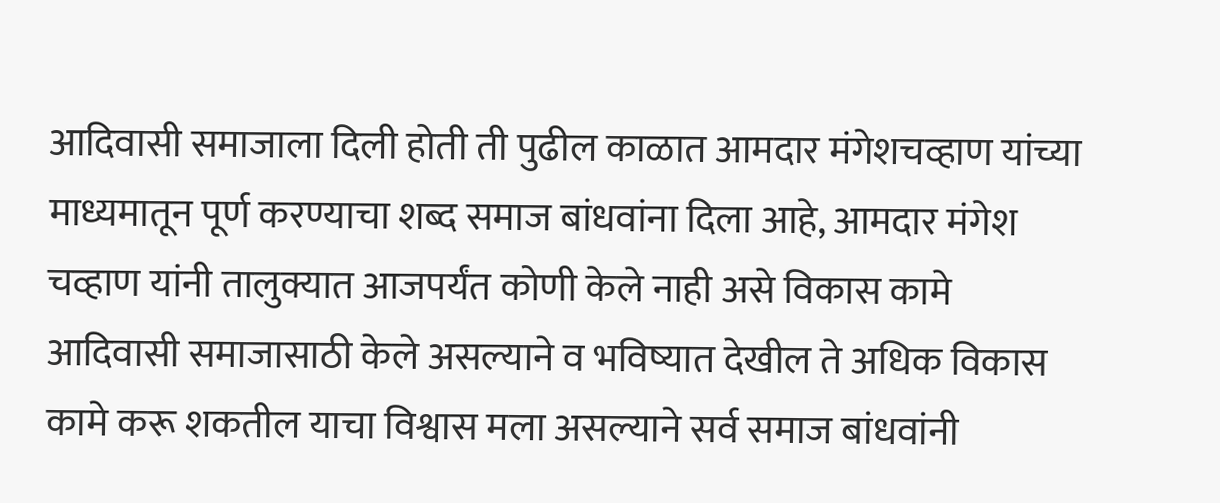आदिवासी समाजाला दिली होती ती पुढील काळात आमदार मंगेशचव्हाण यांच्या माध्यमातून पूर्ण करण्याचा शब्द समाज बांधवांना दिला आहे, आमदार मंगेश चव्हाण यांनी तालुक्यात आजपर्यंत कोणी केले नाही असे विकास कामे आदिवासी समाजासाठी केले असल्याने व भविष्यात देखील ते अधिक विकास कामे करू शकतील याचा विश्वास मला असल्याने सर्व समाज बांधवांनी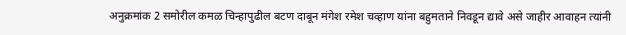अनुक्रमांक 2 समोरील कमळ चिन्हापुढील बटण दाबून मंगेश रमेश चव्हाण यांना बहुमताने निवडून द्यावे असे जाहीर आवाहन त्यांनी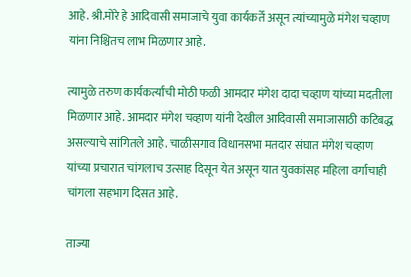आहे. श्री.मोरे हे आदिवासी समाजाचे युवा कार्यकर्ते असून त्यांच्यामुळे मंगेश चव्हाण यांना निश्चितच लाभ मिळणार आहे.

त्यामुळे तरुण कार्यकर्त्यांची मोठी फळी आमदार मंगेश दादा चव्हाण यांच्या मदतीला मिळणार आहे. आमदार मंगेश चव्हाण यांनी देखील आदिवासी समाजासाठी कटिबद्ध असल्याचे सांगितले आहे. चाळीसगाव विधानसभा मतदार संघात मंगेश चव्हाण यांच्या प्रचारात चांगलाच उत्साह दिसून येत असून यात युवकांसह महिला वर्गाचाही चांगला सहभाग दिसत आहे.

ताज्या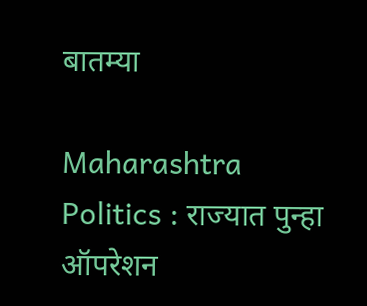बातम्या

Maharashtra Politics : राज्यात पुन्हा ऑपरेशन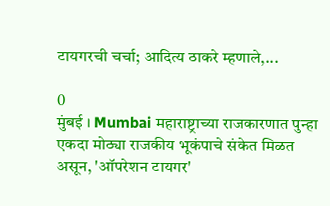टायगरची चर्चा; आदित्य ठाकरे म्हणाले,...

0
मुंबई । Mumbai महाराष्ट्राच्या राजकारणात पुन्हा एकदा मोठ्या राजकीय भूकंपाचे संकेत मिळत असून, 'ऑपरेशन टायगर'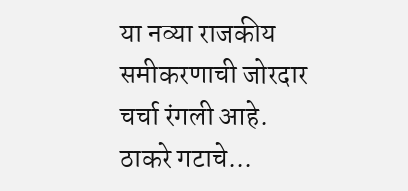या नव्या राजकीय समीकरणाची जोरदार चर्चा रंगली आहे. ठाकरे गटाचे...